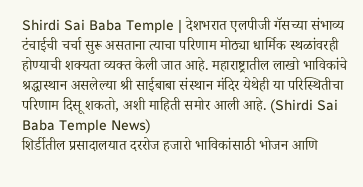Shirdi Sai Baba Temple | देशभरात एलपीजी गॅसच्या संभाव्य टंचाईची चर्चा सुरू असताना त्याचा परिणाम मोठ्या धार्मिक स्थळांवरही होण्याची शक्यता व्यक्त केली जात आहे. महाराष्ट्रातील लाखो भाविकांचे श्रद्धास्थान असलेल्या श्री साईबाबा संस्थान मंदिर येथेही या परिस्थितीचा परिणाम दिसू शकतो, अशी माहिती समोर आली आहे. (Shirdi Sai Baba Temple News)
शिर्डीतील प्रसादालयात दररोज हजारो भाविकांसाठी भोजन आणि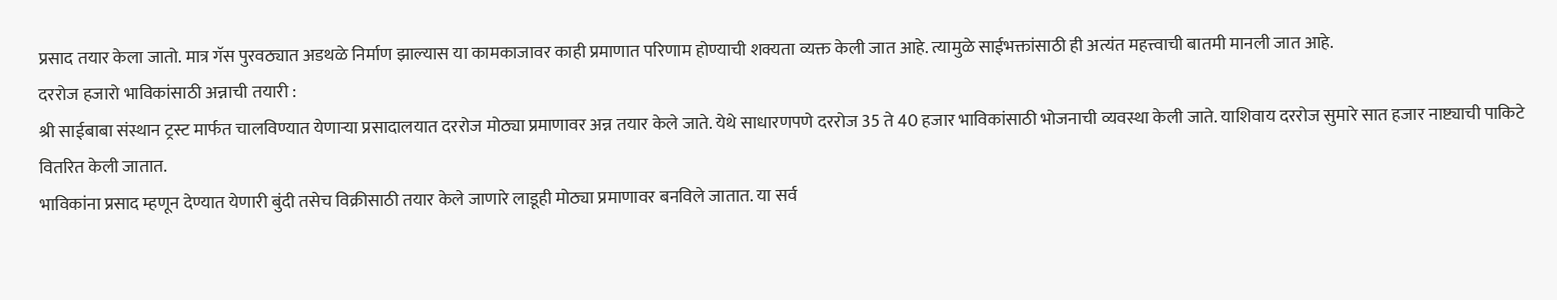प्रसाद तयार केला जातो. मात्र गॅस पुरवठ्यात अडथळे निर्माण झाल्यास या कामकाजावर काही प्रमाणात परिणाम होण्याची शक्यता व्यक्त केली जात आहे. त्यामुळे साईभक्तांसाठी ही अत्यंत महत्त्वाची बातमी मानली जात आहे.
दररोज हजारो भाविकांसाठी अन्नाची तयारी :
श्री साईबाबा संस्थान ट्रस्ट मार्फत चालविण्यात येणाऱ्या प्रसादालयात दररोज मोठ्या प्रमाणावर अन्न तयार केले जाते. येथे साधारणपणे दररोज 35 ते 40 हजार भाविकांसाठी भोजनाची व्यवस्था केली जाते. याशिवाय दररोज सुमारे सात हजार नाष्ट्याची पाकिटे वितरित केली जातात.
भाविकांना प्रसाद म्हणून देण्यात येणारी बुंदी तसेच विक्रीसाठी तयार केले जाणारे लाडूही मोठ्या प्रमाणावर बनविले जातात. या सर्व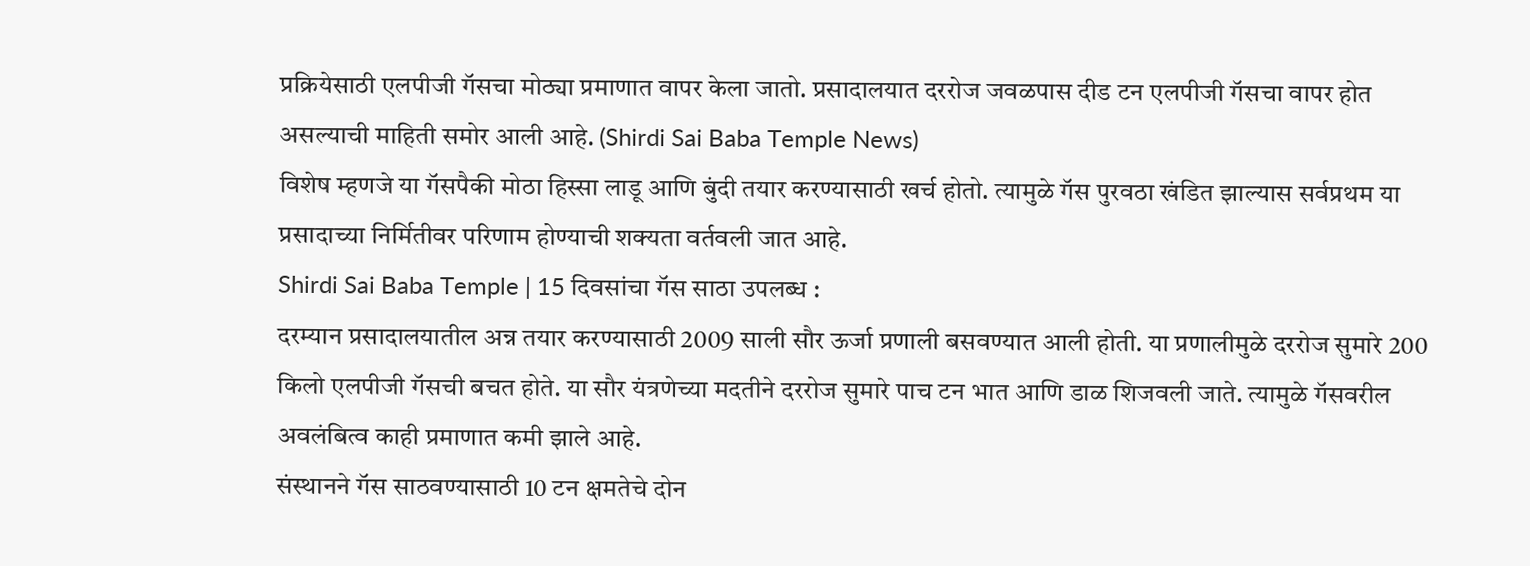प्रक्रियेसाठी एलपीजी गॅसचा मोठ्या प्रमाणात वापर केला जातो. प्रसादालयात दररोज जवळपास दीड टन एलपीजी गॅसचा वापर होत असल्याची माहिती समोर आली आहे. (Shirdi Sai Baba Temple News)
विशेष म्हणजे या गॅसपैकी मोठा हिस्सा लाडू आणि बुंदी तयार करण्यासाठी खर्च होतो. त्यामुळे गॅस पुरवठा खंडित झाल्यास सर्वप्रथम या प्रसादाच्या निर्मितीवर परिणाम होण्याची शक्यता वर्तवली जात आहे.
Shirdi Sai Baba Temple | 15 दिवसांचा गॅस साठा उपलब्ध :
दरम्यान प्रसादालयातील अन्न तयार करण्यासाठी 2009 साली सौर ऊर्जा प्रणाली बसवण्यात आली होती. या प्रणालीमुळे दररोज सुमारे 200 किलो एलपीजी गॅसची बचत होते. या सौर यंत्रणेच्या मदतीने दररोज सुमारे पाच टन भात आणि डाळ शिजवली जाते. त्यामुळे गॅसवरील अवलंबित्व काही प्रमाणात कमी झाले आहे.
संस्थानने गॅस साठवण्यासाठी 10 टन क्षमतेचे दोन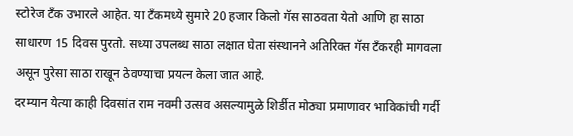स्टोरेज टँक उभारले आहेत. या टँकमध्ये सुमारे 20 हजार किलो गॅस साठवता येतो आणि हा साठा साधारण 15 दिवस पुरतो. सध्या उपलब्ध साठा लक्षात घेता संस्थानने अतिरिक्त गॅस टँकरही मागवला असून पुरेसा साठा राखून ठेवण्याचा प्रयत्न केला जात आहे.
दरम्यान येत्या काही दिवसांत राम नवमी उत्सव असल्यामुळे शिर्डीत मोठ्या प्रमाणावर भाविकांची गर्दी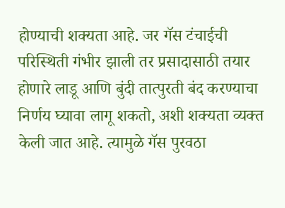होण्याची शक्यता आहे. जर गॅस टंचाईची परिस्थिती गंभीर झाली तर प्रसादासाठी तयार होणारे लाडू आणि बुंदी तात्पुरती बंद करण्याचा निर्णय घ्यावा लागू शकतो, अशी शक्यता व्यक्त केली जात आहे. त्यामुळे गॅस पुरवठा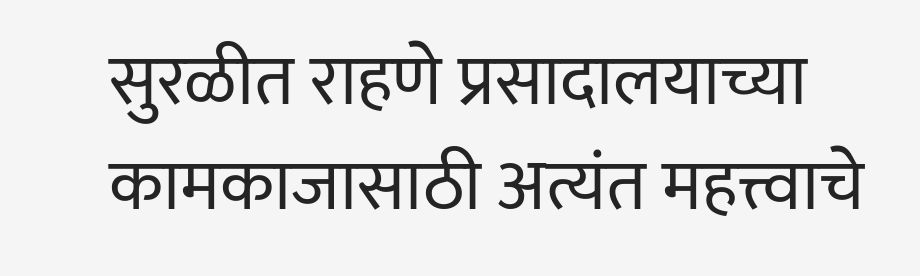सुरळीत राहणे प्रसादालयाच्या कामकाजासाठी अत्यंत महत्त्वाचे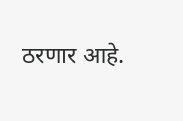ठरणार आहे.